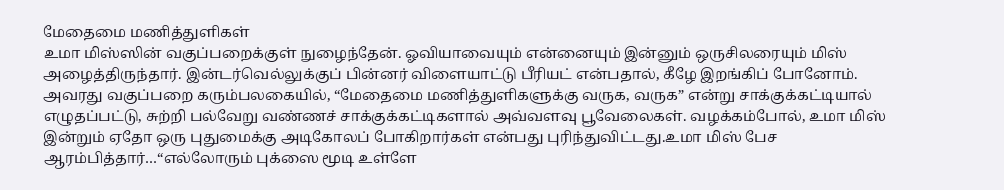மேதைமை மணித்துளிகள்
உமா மிஸ்ஸின் வகுப்பறைக்குள் நுழைந்தேன். ஓவியாவையும் என்னையும் இன்னும் ஒருசிலரையும் மிஸ் அழைத்திருந்தார். இன்டர்வெல்லுக்குப் பின்னர் விளையாட்டு பீரியட் என்பதால், கீழே இறங்கிப் போனோம். அவரது வகுப்பறை கரும்பலகையில், “மேதைமை மணித்துளிகளுக்கு வருக, வருக” என்று சாக்குக்கட்டியால் எழுதப்பட்டு, சுற்றி பல்வேறு வண்ணச் சாக்குக்கட்டிகளால் அவ்வளவு பூவேலைகள். வழக்கம்போல், உமா மிஸ் இன்றும் ஏதோ ஒரு புதுமைக்கு அடிகோலப் போகிறார்கள் என்பது புரிந்துவிட்டது.உமா மிஸ் பேச ஆரம்பித்தார்…“எல்லோரும் புக்ஸை மூடி உள்ளே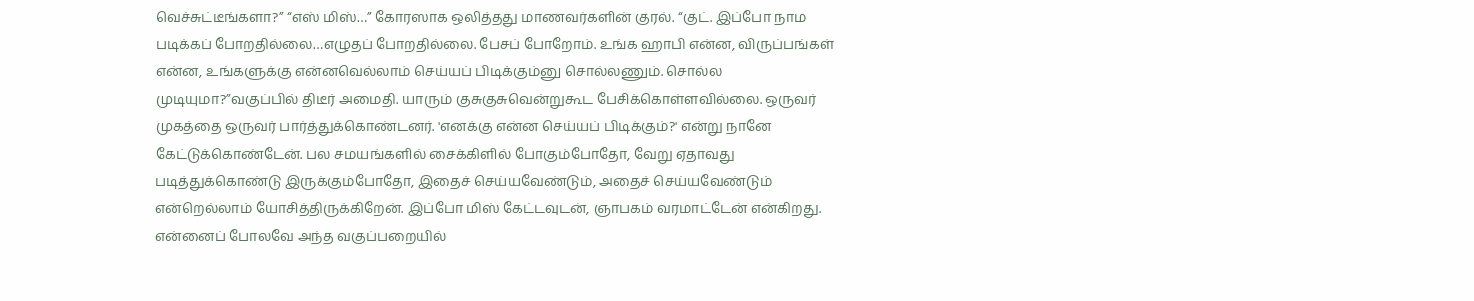வெச்சுட்டீங்களா?” “எஸ் மிஸ்…” கோரஸாக ஒலித்தது மாணவர்களின் குரல். “குட். இப்போ நாம படிக்கப் போறதில்லை…எழுதப் போறதில்லை. பேசப் போறோம். உங்க ஹாபி என்ன, விருப்பங்கள் என்ன, உங்களுக்கு என்னவெல்லாம் செய்யப் பிடிக்கும்னு சொல்லணும். சொல்ல முடியுமா?”வகுப்பில் திடீர் அமைதி. யாரும் குசுகுசுவென்றுகூட பேசிக்கொள்ளவில்லை. ஒருவர் முகத்தை ஒருவர் பார்த்துக்கொண்டனர். 'எனக்கு என்ன செய்யப் பிடிக்கும்?' என்று நானே கேட்டுக்கொண்டேன். பல சமயங்களில் சைக்கிளில் போகும்போதோ, வேறு ஏதாவது படித்துக்கொண்டு இருக்கும்போதோ, இதைச் செய்யவேண்டும், அதைச் செய்யவேண்டும் என்றெல்லாம் யோசித்திருக்கிறேன். இப்போ மிஸ் கேட்டவுடன், ஞாபகம் வரமாட்டேன் என்கிறது. என்னைப் போலவே அந்த வகுப்பறையில்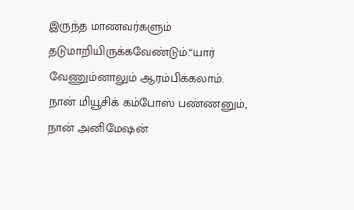இருந்த மாணவர்களும் தடுமாறியிருக்கவேண்டும்.“யார் வேணும்னாலும் ஆரம்பிக்கலாம். நான் மியூசிக் கம்போஸ் பண்ணனும், நான் அனிமேஷன்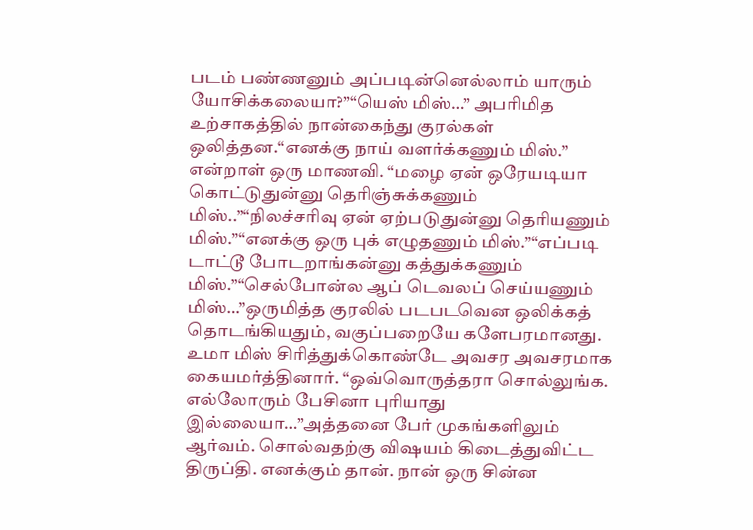படம் பண்ணனும் அப்படின்னெல்லாம் யாரும் யோசிக்கலையா?”“யெஸ் மிஸ்…” அபரிமித உற்சாகத்தில் நான்கைந்து குரல்கள் ஒலித்தன.“எனக்கு நாய் வளர்க்கணும் மிஸ்.” என்றாள் ஒரு மாணவி. “மழை ஏன் ஒரேயடியா கொட்டுதுன்னு தெரிஞ்சுக்கணும் மிஸ்..”“நிலச்சரிவு ஏன் ஏற்படுதுன்னு தெரியணும் மிஸ்.”“எனக்கு ஒரு புக் எழுதணும் மிஸ்.”“எப்படி டாட்டூ போடறாங்கன்னு கத்துக்கணும் மிஸ்.”“செல்போன்ல ஆப் டெவலப் செய்யணும் மிஸ்…”ஒருமித்த குரலில் படபடவென ஒலிக்கத் தொடங்கியதும், வகுப்பறையே களேபரமானது. உமா மிஸ் சிரித்துக்கொண்டே அவசர அவசரமாக கையமர்த்தினார். “ஒவ்வொருத்தரா சொல்லுங்க. எல்லோரும் பேசினா புரியாது இல்லையா…”அத்தனை பேர் முகங்களிலும் ஆர்வம். சொல்வதற்கு விஷயம் கிடைத்துவிட்ட திருப்தி. எனக்கும் தான். நான் ஒரு சின்ன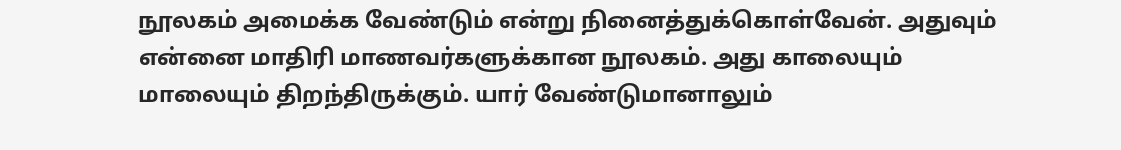நூலகம் அமைக்க வேண்டும் என்று நினைத்துக்கொள்வேன். அதுவும் என்னை மாதிரி மாணவர்களுக்கான நூலகம். அது காலையும் மாலையும் திறந்திருக்கும். யார் வேண்டுமானாலும்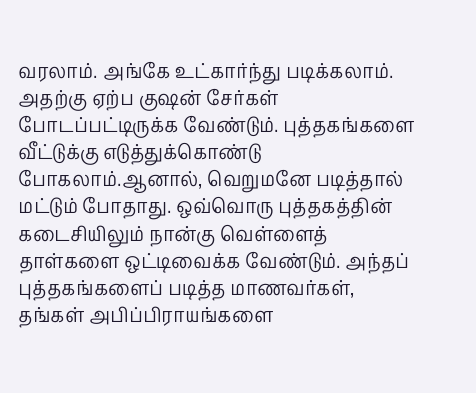வரலாம். அங்கே உட்கார்ந்து படிக்கலாம். அதற்கு ஏற்ப குஷன் சேர்கள் போடப்பட்டிருக்க வேண்டும். புத்தகங்களை வீட்டுக்கு எடுத்துக்கொண்டு போகலாம்.ஆனால், வெறுமனே படித்தால் மட்டும் போதாது. ஒவ்வொரு புத்தகத்தின் கடைசியிலும் நான்கு வெள்ளைத் தாள்களை ஒட்டிவைக்க வேண்டும். அந்தப் புத்தகங்களைப் படித்த மாணவர்கள், தங்கள் அபிப்பிராயங்களை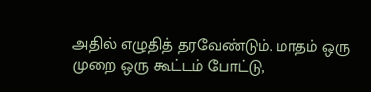அதில் எழுதித் தரவேண்டும். மாதம் ஒரு முறை ஒரு கூட்டம் போட்டு,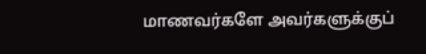மாணவர்களே அவர்களுக்குப்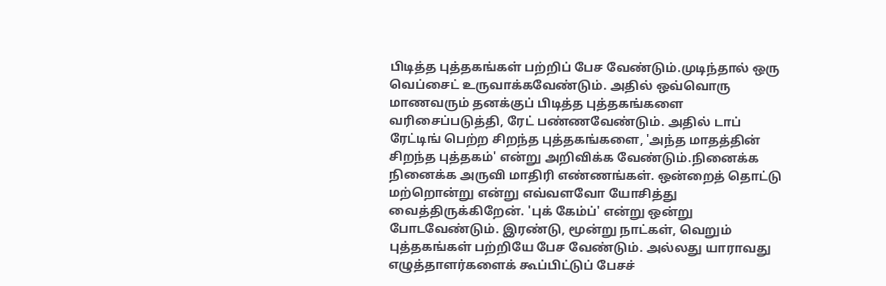பிடித்த புத்தகங்கள் பற்றிப் பேச வேண்டும்.முடிந்தால் ஒரு வெப்சைட் உருவாக்கவேண்டும். அதில் ஒவ்வொரு மாணவரும் தனக்குப் பிடித்த புத்தகங்களை வரிசைப்படுத்தி, ரேட் பண்ணவேண்டும். அதில் டாப் ரேட்டிங் பெற்ற சிறந்த புத்தகங்களை, 'அந்த மாதத்தின் சிறந்த புத்தகம்' என்று அறிவிக்க வேண்டும்.நினைக்க நினைக்க அருவி மாதிரி எண்ணங்கள். ஒன்றைத் தொட்டு மற்றொன்று என்று எவ்வளவோ யோசித்து வைத்திருக்கிறேன். 'புக் கேம்ப்' என்று ஒன்று போடவேண்டும். இரண்டு, மூன்று நாட்கள், வெறும் புத்தகங்கள் பற்றியே பேச வேண்டும். அல்லது யாராவது எழுத்தாளர்களைக் கூப்பிட்டுப் பேசச்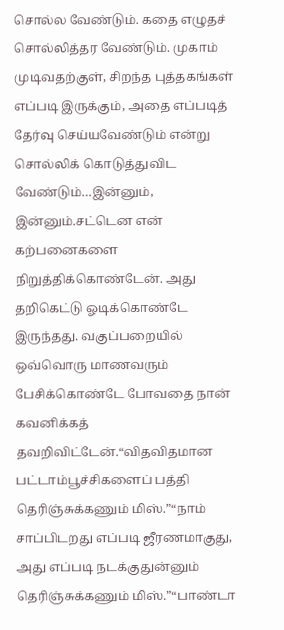சொல்ல வேண்டும். கதை எழுதச் சொல்லித்தர வேண்டும். முகாம் முடிவதற்குள், சிறந்த புத்தகங்கள் எப்படி இருக்கும், அதை எப்படித் தேர்வு செய்யவேண்டும் என்று சொல்லிக் கொடுத்துவிட வேண்டும்…இன்னும், இன்னும்.சட்டென என் கற்பனைகளை நிறுத்திக்கொண்டேன். அது தறிகெட்டு ஓடிக்கொண்டே இருந்தது. வகுப்பறையில் ஒவ்வொரு மாணவரும் பேசிக்கொண்டே போவதை நான் கவனிக்கத் தவறிவிட்டேன்.“விதவிதமான பட்டாம்பூச்சிகளைப் பத்தி தெரிஞ்சுக்கணும் மிஸ்.”“நாம் சாப்பிடறது எப்படி ஜீரணமாகுது, அது எப்படி நடக்குதுன்னும் தெரிஞ்சுக்கணும் மிஸ்.”“பாண்டா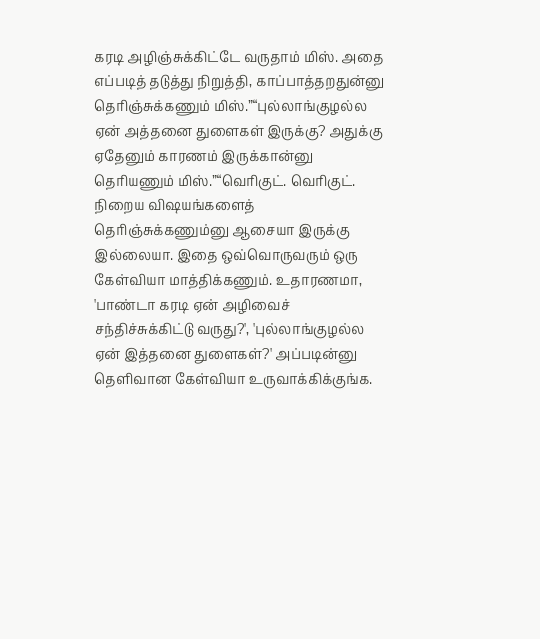கரடி அழிஞ்சுக்கிட்டே வருதாம் மிஸ். அதை எப்படித் தடுத்து நிறுத்தி, காப்பாத்தறதுன்னு தெரிஞ்சுக்கணும் மிஸ்.”“புல்லாங்குழல்ல ஏன் அத்தனை துளைகள் இருக்கு? அதுக்கு ஏதேனும் காரணம் இருக்கான்னு தெரியணும் மிஸ்.”“வெரிகுட். வெரிகுட். நிறைய விஷயங்களைத் தெரிஞ்சுக்கணும்னு ஆசையா இருக்கு இல்லையா. இதை ஒவ்வொருவரும் ஒரு கேள்வியா மாத்திக்கணும். உதாரணமா, 'பாண்டா கரடி ஏன் அழிவைச் சந்திச்சுக்கிட்டு வருது?', 'புல்லாங்குழல்ல ஏன் இத்தனை துளைகள்?' அப்படின்னு தெளிவான கேள்வியா உருவாக்கிக்குங்க.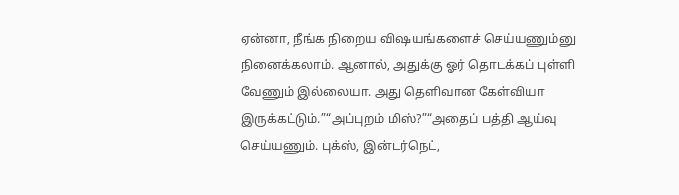ஏன்னா, நீங்க நிறைய விஷயங்களைச் செய்யணும்னு நினைக்கலாம். ஆனால், அதுக்கு ஓர் தொடக்கப் புள்ளி வேணும் இல்லையா. அது தெளிவான கேள்வியா இருக்கட்டும்.”“அப்புறம் மிஸ்?”“அதைப் பத்தி ஆய்வு செய்யணும். புக்ஸ், இன்டர்நெட்,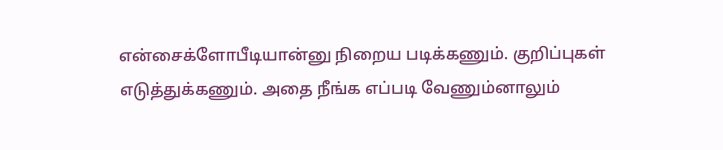என்சைக்ளோபீடியான்னு நிறைய படிக்கணும். குறிப்புகள் எடுத்துக்கணும். அதை நீங்க எப்படி வேணும்னாலும்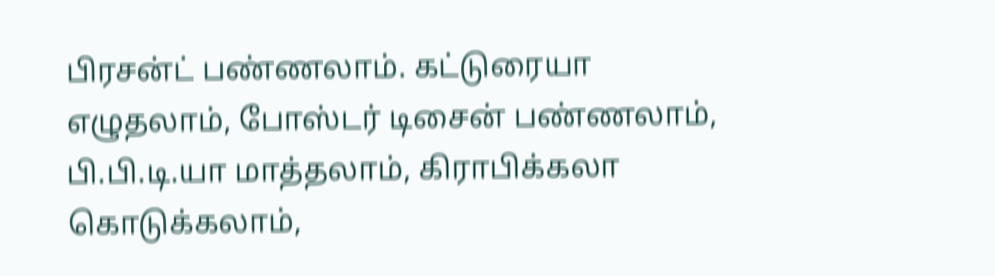பிரசன்ட் பண்ணலாம். கட்டுரையா எழுதலாம், போஸ்டர் டிசைன் பண்ணலாம், பி.பி.டி.யா மாத்தலாம், கிராபிக்கலா கொடுக்கலாம்,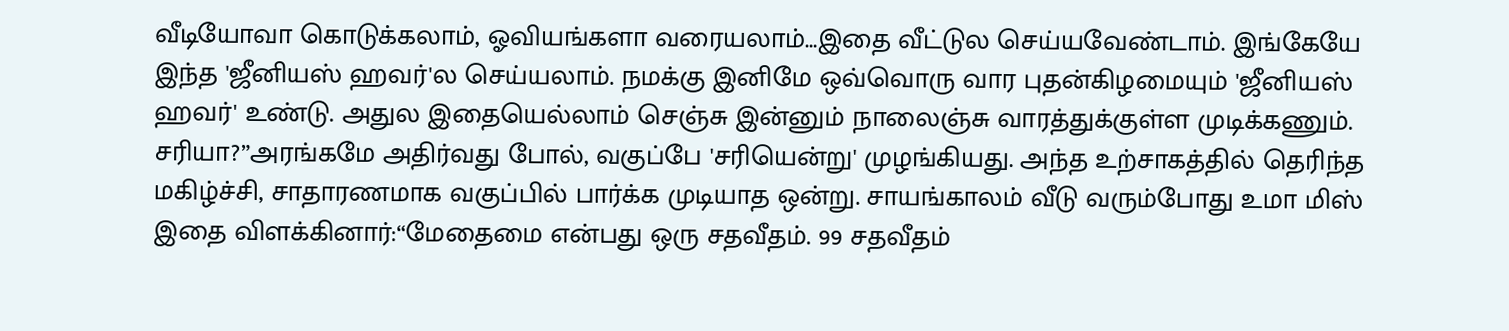வீடியோவா கொடுக்கலாம், ஓவியங்களா வரையலாம்…இதை வீட்டுல செய்யவேண்டாம். இங்கேயே இந்த 'ஜீனியஸ் ஹவர்'ல செய்யலாம். நமக்கு இனிமே ஒவ்வொரு வார புதன்கிழமையும் 'ஜீனியஸ் ஹவர்' உண்டு. அதுல இதையெல்லாம் செஞ்சு இன்னும் நாலைஞ்சு வாரத்துக்குள்ள முடிக்கணும். சரியா?”அரங்கமே அதிர்வது போல், வகுப்பே 'சரியென்று' முழங்கியது. அந்த உற்சாகத்தில் தெரிந்த மகிழ்ச்சி, சாதாரணமாக வகுப்பில் பார்க்க முடியாத ஒன்று. சாயங்காலம் வீடு வரும்போது உமா மிஸ் இதை விளக்கினார்:“மேதைமை என்பது ஒரு சதவீதம். 99 சதவீதம்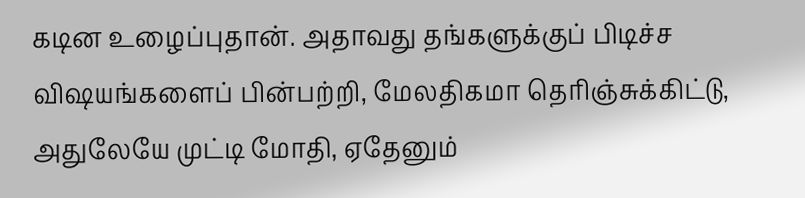கடின உழைப்புதான். அதாவது தங்களுக்குப் பிடிச்ச விஷயங்களைப் பின்பற்றி, மேலதிகமா தெரிஞ்சுக்கிட்டு, அதுலேயே முட்டி மோதி, ஏதேனும்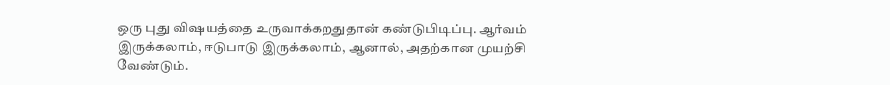ஒரு புது விஷயத்தை உருவாக்கறதுதான் கண்டுபிடிப்பு. ஆர்வம் இருக்கலாம், ஈடுபாடு இருக்கலாம், ஆனால், அதற்கான முயற்சி வேண்டும்.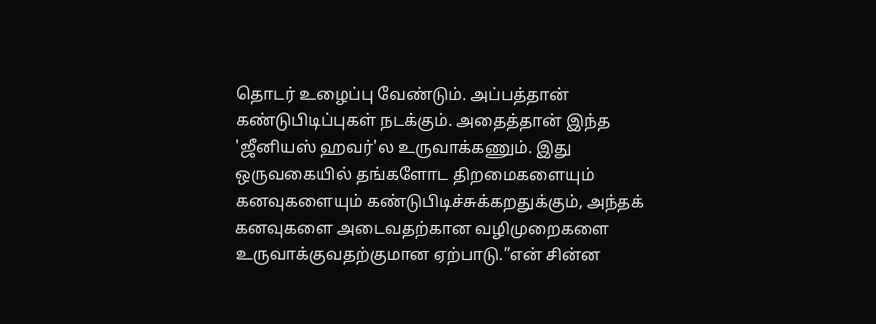தொடர் உழைப்பு வேண்டும். அப்பத்தான் கண்டுபிடிப்புகள் நடக்கும். அதைத்தான் இந்த 'ஜீனியஸ் ஹவர்'ல உருவாக்கணும். இது ஒருவகையில் தங்களோட திறமைகளையும் கனவுகளையும் கண்டுபிடிச்சுக்கறதுக்கும், அந்தக் கனவுகளை அடைவதற்கான வழிமுறைகளை உருவாக்குவதற்குமான ஏற்பாடு.”என் சின்ன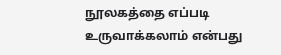நூலகத்தை எப்படி உருவாக்கலாம் என்பது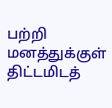பற்றி மனத்துக்குள் திட்டமிடத்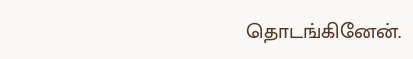தொடங்கினேன்.